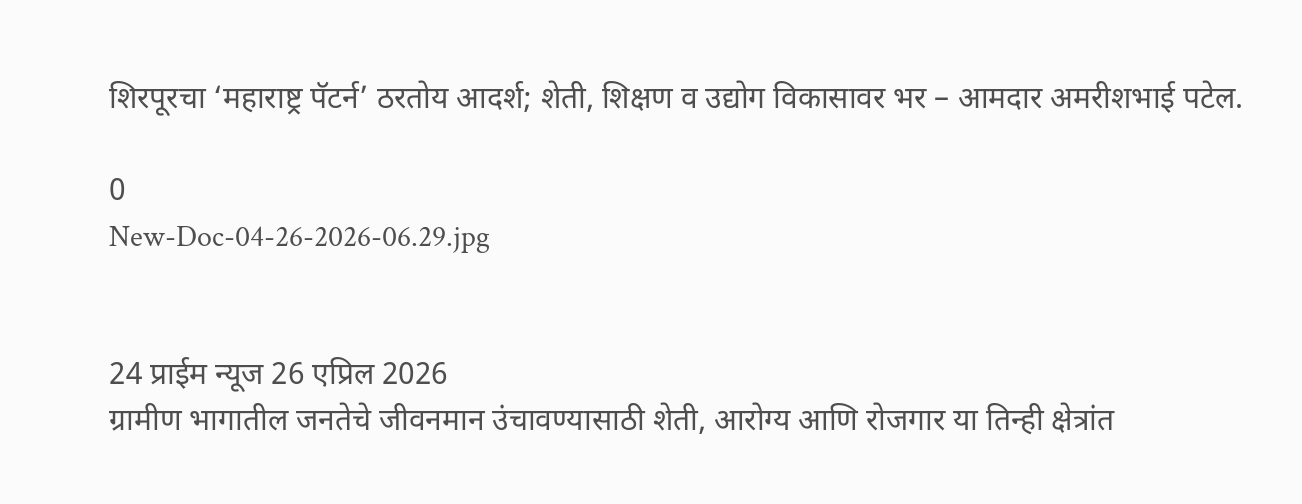शिरपूरचा ‘महाराष्ट्र पॅटर्न’ ठरतोय आदर्श; शेती, शिक्षण व उद्योग विकासावर भर – आमदार अमरीशभाई पटेल.

0
New-Doc-04-26-2026-06.29.jpg


24 प्राईम न्यूज 26 एप्रिल 2026
ग्रामीण भागातील जनतेचे जीवनमान उंचावण्यासाठी शेती, आरोग्य आणि रोजगार या तिन्ही क्षेत्रांत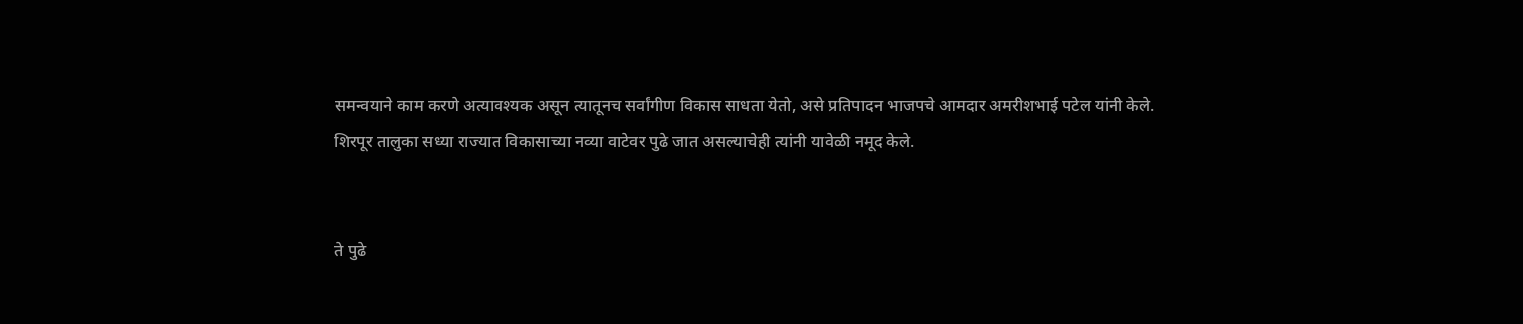समन्वयाने काम करणे अत्यावश्यक असून त्यातूनच सर्वांगीण विकास साधता येतो, असे प्रतिपादन भाजपचे आमदार अमरीशभाई पटेल यांनी केले. शिरपूर तालुका सध्या राज्यात विकासाच्या नव्या वाटेवर पुढे जात असल्याचेही त्यांनी यावेळी नमूद केले.


ते पुढे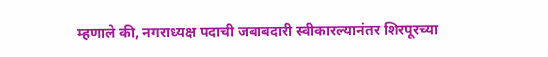म्हणाले की, नगराध्यक्ष पदाची जबाबदारी स्वीकारल्यानंतर शिरपूरच्या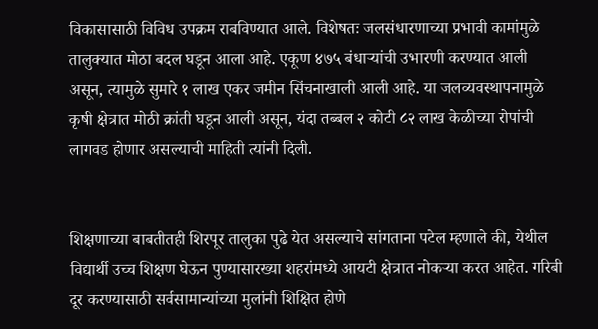विकासासाठी विविध उपक्रम राबविण्यात आले. विशेषतः जलसंधारणाच्या प्रभावी कामांमुळे तालुक्यात मोठा बदल घडून आला आहे. एकूण ४७५ बंधाऱ्यांची उभारणी करण्यात आली असून, त्यामुळे सुमारे १ लाख एकर जमीन सिंचनाखाली आली आहे. या जलव्यवस्थापनामुळे कृषी क्षेत्रात मोठी क्रांती घडून आली असून, यंदा तब्बल २ कोटी ८२ लाख केळीच्या रोपांची लागवड होणार असल्याची माहिती त्यांनी दिली.


शिक्षणाच्या बाबतीतही शिरपूर तालुका पुढे येत असल्याचे सांगताना पटेल म्हणाले की, येथील विद्यार्थी उच्च शिक्षण घेऊन पुण्यासारख्या शहरांमध्ये आयटी क्षेत्रात नोकऱ्या करत आहेत. गरिबी दूर करण्यासाठी सर्वसामान्यांच्या मुलांनी शिक्षित होणे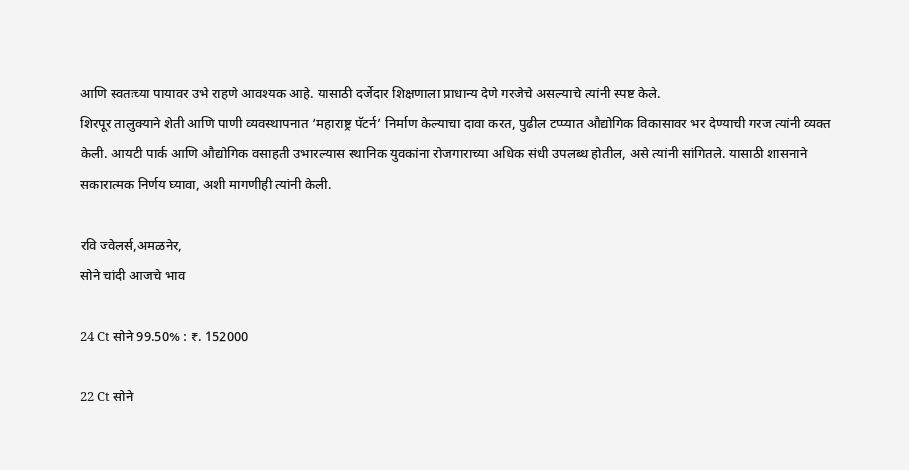आणि स्वतःच्या पायावर उभे राहणे आवश्यक आहे. यासाठी दर्जेदार शिक्षणाला प्राधान्य देणे गरजेचे असल्याचे त्यांनी स्पष्ट केले.
शिरपूर तालुक्याने शेती आणि पाणी व्यवस्थापनात ‘महाराष्ट्र पॅटर्न’ निर्माण केल्याचा दावा करत, पुढील टप्प्यात औद्योगिक विकासावर भर देण्याची गरज त्यांनी व्यक्त केली. आयटी पार्क आणि औद्योगिक वसाहती उभारल्यास स्थानिक युवकांना रोजगाराच्या अधिक संधी उपलब्ध होतील, असे त्यांनी सांगितले. यासाठी शासनाने सकारात्मक निर्णय घ्यावा, अशी मागणीही त्यांनी केली.

रवि ज्वेलर्स,अमळनेर,
सोने चांदी आजचे भाव

24 Ct सोने 99.50% : ₹. 152000

22 Ct सोने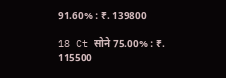91.60% : ₹. 139800

18 Ct सोने 75.00% : ₹. 115500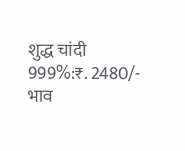शुद्ध चांदी 999%:₹. 2480/-
भाव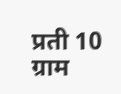प्रती 10 ग्राम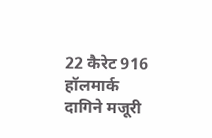22 कैरेट 916 हॉलमार्क दागिने मजूरी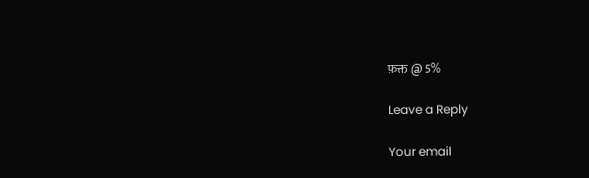फ़क्त @ 5%

Leave a Reply

Your email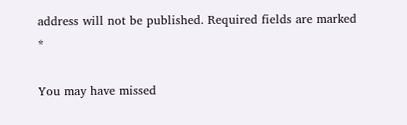address will not be published. Required fields are marked *

You may have missed